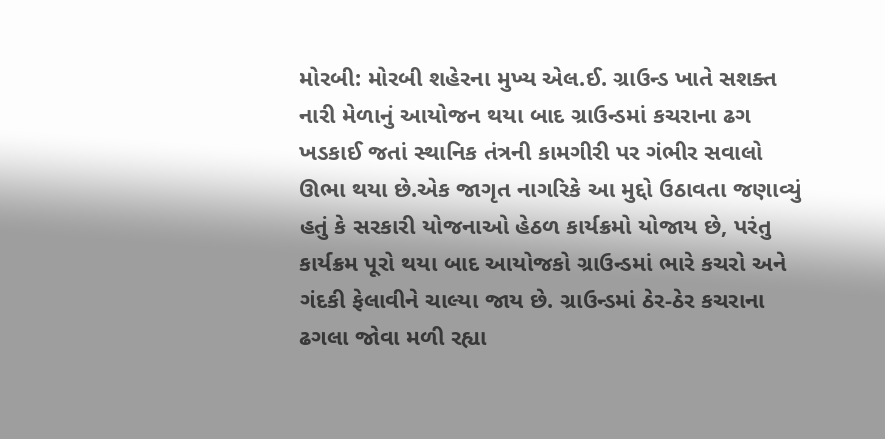મોરબી: મોરબી શહેરના મુખ્ય એલ.ઈ. ગ્રાઉન્ડ ખાતે સશક્ત નારી મેળાનું આયોજન થયા બાદ ગ્રાઉન્ડમાં કચરાના ઢગ ખડકાઈ જતાં સ્થાનિક તંત્રની કામગીરી પર ગંભીર સવાલો ઊભા થયા છે.એક જાગૃત નાગરિકે આ મુદ્દો ઉઠાવતા જણાવ્યું હતું કે સરકારી યોજનાઓ હેઠળ કાર્યક્રમો યોજાય છે, પરંતુ કાર્યક્રમ પૂરો થયા બાદ આયોજકો ગ્રાઉન્ડમાં ભારે કચરો અને ગંદકી ફેલાવીને ચાલ્યા જાય છે. ગ્રાઉન્ડમાં ઠેર-ઠેર કચરાના ઢગલા જોવા મળી રહ્યા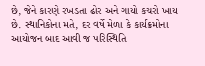છે, જેને કારણે રખડતા ઢોર અને ગાયો કચરો ખાય છે. સ્થાનિકોના મતે, દર વર્ષે મેળા કે કાર્યક્રમોના આયોજન બાદ આવી જ પરિસ્થિતિ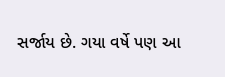સર્જાય છે. ગયા વર્ષે પણ આ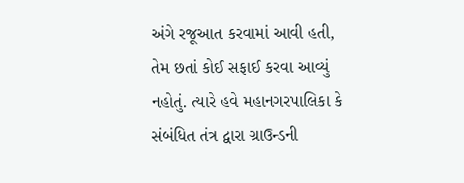અંગે રજૂઆત કરવામાં આવી હતી, તેમ છતાં કોઈ સફાઈ કરવા આવ્યું નહોતું. ત્યારે હવે મહાનગરપાલિકા કે સંબંધિત તંત્ર દ્વારા ગ્રાઉન્ડની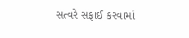સત્વરે સફાઈ કરવામાં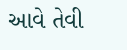આવે તેવી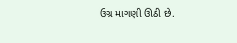ઉગ્ર માગણી ઊઠી છે.